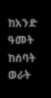ከአንድ ዓመት ከሰባት ወራት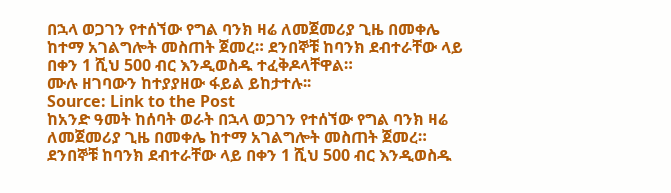በኋላ ወጋገን የተሰኘው የግል ባንክ ዛሬ ለመጀመሪያ ጊዜ በመቀሌ ከተማ አገልግሎት መስጠት ጀመረ። ደንበኞቹ ከባንክ ደብተራቸው ላይ በቀን 1 ሺህ 500 ብር እንዲወስዱ ተፈቅዶላቸዋል።
ሙሉ ዘገባውን ከተያያዘው ፋይል ይከታተሉ፡፡
Source: Link to the Post
ከአንድ ዓመት ከሰባት ወራት በኋላ ወጋገን የተሰኘው የግል ባንክ ዛሬ ለመጀመሪያ ጊዜ በመቀሌ ከተማ አገልግሎት መስጠት ጀመረ። ደንበኞቹ ከባንክ ደብተራቸው ላይ በቀን 1 ሺህ 500 ብር እንዲወስዱ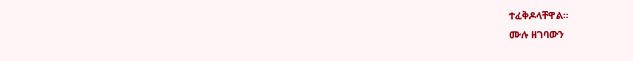ተፈቅዶላቸዋል።
ሙሉ ዘገባውን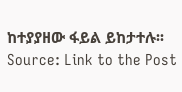ከተያያዘው ፋይል ይከታተሉ፡፡
Source: Link to the Post